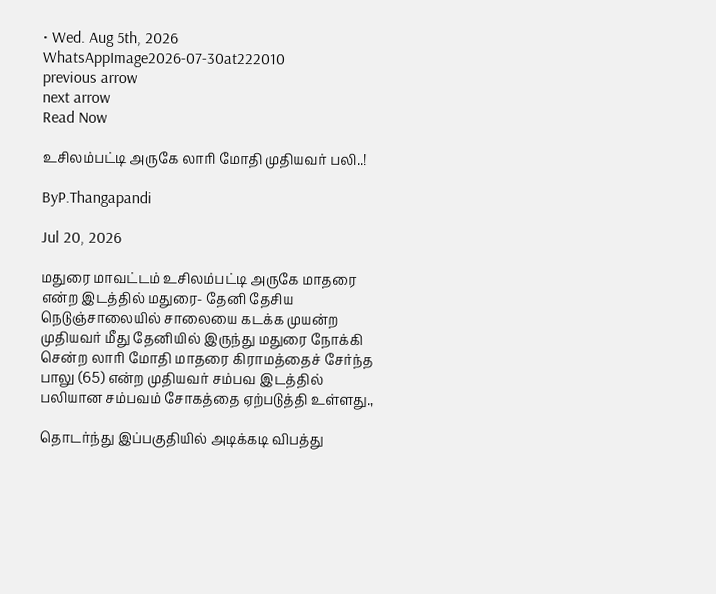• Wed. Aug 5th, 2026
WhatsAppImage2026-07-30at222010
previous arrow
next arrow
Read Now

உசிலம்பட்டி அருகே லாரி மோதி முதியவர் பலி..!

ByP.Thangapandi

Jul 20, 2026

மதுரை மாவட்டம் உசிலம்பட்டி அருகே மாதரை என்ற இடத்தில் மதுரை- தேனி தேசிய நெடுஞ்சாலையில் சாலையை கடக்க முயன்ற முதியவர் மீது தேனியில் இருந்து மதுரை நோக்கி சென்ற லாரி மோதி மாதரை கிராமத்தைச் சேர்ந்த பாலு (65) என்ற முதியவர் சம்பவ இடத்தில் பலியான சம்பவம் சோகத்தை ஏற்படுத்தி உள்ளது.,

தொடர்ந்து இப்பகுதியில் அடிக்கடி விபத்து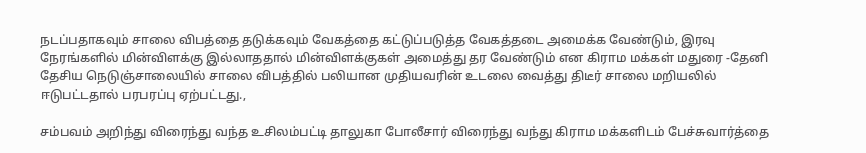நடப்பதாகவும் சாலை விபத்தை தடுக்கவும் வேகத்தை கட்டுப்படுத்த வேகத்தடை அமைக்க வேண்டும், இரவு நேரங்களில் மின்விளக்கு இல்லாததால் மின்விளக்குகள் அமைத்து தர வேண்டும் என கிராம மக்கள் மதுரை -தேனி தேசிய நெடுஞ்சாலையில் சாலை விபத்தில் பலியான முதியவரின் உடலை வைத்து திடீர் சாலை மறியலில் ஈடுபட்டதால் பரபரப்பு ஏற்பட்டது.,

சம்பவம் அறிந்து விரைந்து வந்த உசிலம்பட்டி தாலுகா போலீசார் விரைந்து வந்து கிராம மக்களிடம் பேச்சுவார்த்தை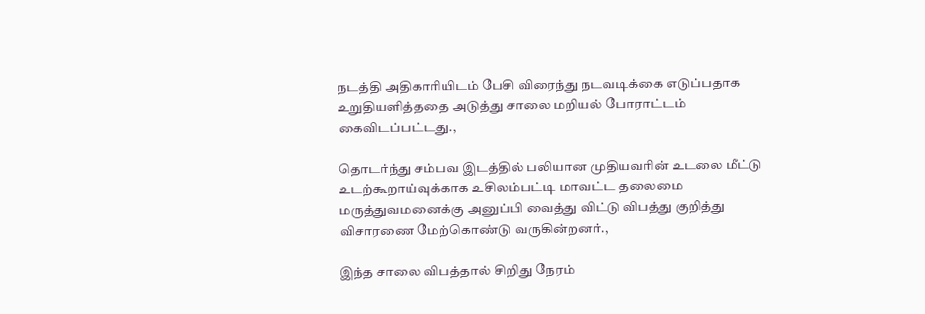நடத்தி அதிகாரியிடம் பேசி விரைந்து நடவடிக்கை எடுப்பதாக உறுதியளித்ததை அடுத்து சாலை மறியல் போராட்டம் கைவிடப்பட்டது.,

தொடர்ந்து சம்பவ இடத்தில் பலியான முதியவரின் உடலை மீட்டு உடற்கூறாய்வுக்காக உசிலம்பட்டி மாவட்ட தலைமை மருத்துவமனைக்கு அனுப்பி வைத்து விட்டு விபத்து குறித்து விசாரணை மேற்கொண்டு வருகின்றனர்.,

இந்த சாலை விபத்தால் சிறிது நேரம்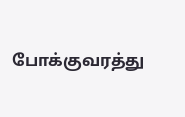போக்குவரத்து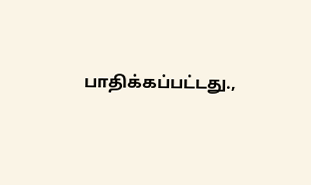பாதிக்கப்பட்டது.,